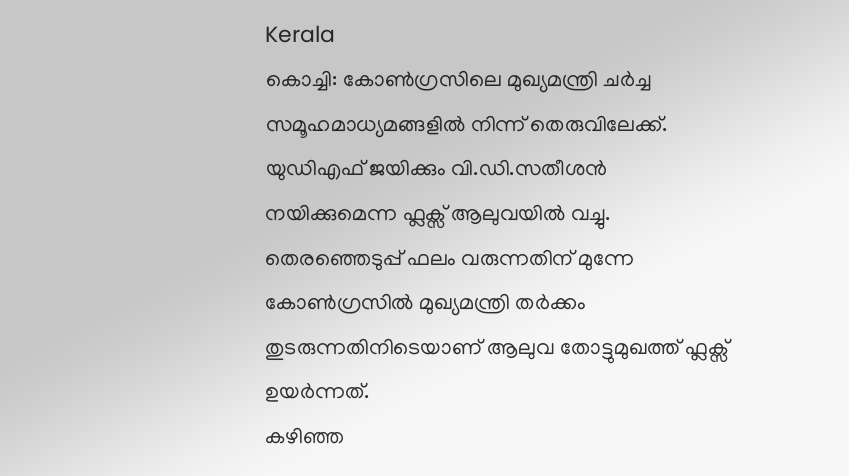Kerala
കൊച്ചി: കോൺഗ്രസിലെ മുഖ്യമന്ത്രി ചർച്ച സമൂഹമാധ്യമങ്ങളിൽ നിന്ന് തെരുവിലേക്ക്. യുഡിഎഫ് ജയിക്കും വി.ഡി.സതീശൻ നയിക്കുമെന്ന ഫ്ലക്സ് ആലുവയിൽ വച്ചു. തെരഞ്ഞെടുപ്പ് ഫലം വരുന്നതിന് മുന്നേ കോൺഗ്രസിൽ മുഖ്യമന്ത്രി തർക്കം തുടരുന്നതിനിടെയാണ് ആലുവ തോട്ടുമുഖത്ത് ഫ്ലക്സ് ഉയർന്നത്.
കഴിഞ്ഞ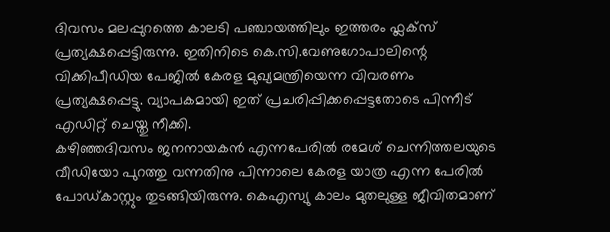ദിവസം മലപ്പുറത്തെ കാലടി പഞ്ചായത്തിലും ഇത്തരം ഫ്ലക്സ് പ്രത്യക്ഷപ്പെട്ടിരുന്നു. ഇതിനിടെ കെ.സി.വേണുഗോപാലിന്റെ വിക്കിപീഡിയ പേജിൽ കേരള മുഖ്യമന്ത്രിയെന്ന വിവരണം പ്രത്യക്ഷപ്പെട്ടു. വ്യാപകമായി ഇത് പ്രചരിപ്പിക്കപ്പെട്ടതോടെ പിന്നീട് എഡിറ്റ് ചെയ്തു നീക്കി.
കഴിഞ്ഞദിവസം ജനനായകൻ എന്നപേരിൽ രമേശ് ചെന്നിത്തലയുടെ വീഡിയോ പുറത്തു വന്നതിനു പിന്നാലെ കേരള യാത്ര എന്ന പേരിൽ പോഡ്കാസ്റ്റും തുടങ്ങിയിരുന്നു. കെഎസ്യു കാലം മുതലുള്ള ജീവിതമാണ്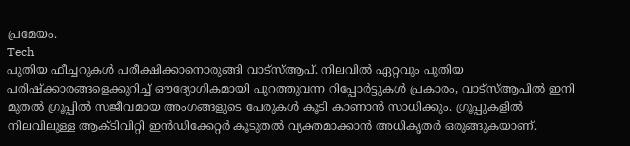പ്രമേയം.
Tech
പുതിയ ഫീച്ചറുകൾ പരീക്ഷിക്കാനൊരുങ്ങി വാട്സ്ആപ്. നിലവിൽ ഏറ്റവും പുതിയ പരിഷ്ക്കാരങ്ങളെക്കുറിച്ച് ഔദ്യോഗികമായി പുറത്തുവന്ന റിപ്പോർട്ടുകൾ പ്രകാരം, വാട്സ്ആപിൽ ഇനി മുതൽ ഗ്രൂപ്പിൽ സജീവമായ അംഗങ്ങളുടെ പേരുകൾ കൂടി കാണാൻ സാധിക്കും. ഗ്രൂപ്പുകളിൽ നിലവിലുള്ള ആക്ടിവിറ്റി ഇൻഡിക്കേറ്റർ കൂടുതൽ വ്യക്തമാക്കാൻ അധികൃതർ ഒരുങ്ങുകയാണ്.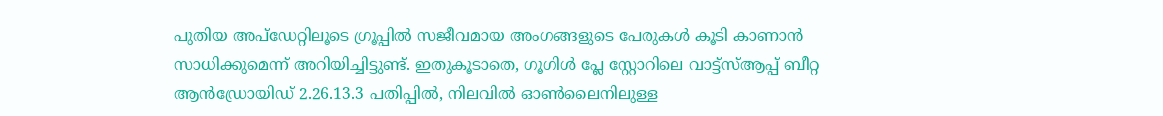പുതിയ അപ്ഡേറ്റിലൂടെ ഗ്രൂപ്പിൽ സജീവമായ അംഗങ്ങളുടെ പേരുകൾ കൂടി കാണാൻ സാധിക്കുമെന്ന് അറിയിച്ചിട്ടുണ്ട്. ഇതുകൂടാതെ, ഗൂഗിൾ പ്ലേ സ്റ്റോറിലെ വാട്ട്സ്ആപ്പ് ബീറ്റ ആൻഡ്രോയിഡ് 2.26.13.3 പതിപ്പിൽ, നിലവിൽ ഓൺലൈനിലുള്ള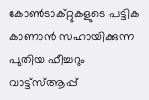കോൺടാക്റ്റുകളുടെ പട്ടിക കാണാൻ സഹായിക്കുന്ന പുതിയ ഫീച്ചറും വാട്ട്സ്ആപ്പ്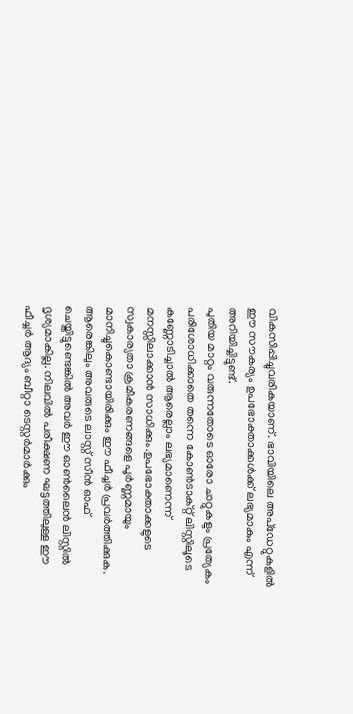വികസിപ്പിച്ചുവരികയാണ്. ഭാവിയിലെ അപ്ഡേറ്റുകളിൽ ഈ സൗകര്യം ഉപഭോക്താക്കൾക്ക് ലഭ്യമാകും എന്ന് അറിയിച്ചിട്ടുണ്ട്.
പുതിയ മാറ്റം വരുന്നതോടെ ഓരോ ചാറ്റുകളും പ്രത്യേകം പരിശോധിക്കാതെ തന്നെ കോൺടാക്റ്റ് ലിസ്റ്റിലൂടെ കണ്ണോടിച്ചാൽ ആരെല്ലാം ലഭ്യമാണെന്ന് മനസ്സിലാക്കാൻ സാധിക്കും.ഉപഭോക്താക്കളുടെ സ്വകാര്യതാ ക്രമീകരണങ്ങളെ പൂർണ്ണമായും മാനിച്ചുകൊണ്ടായിരിക്കും ഈ ഫീച്ചർ പ്രവർത്തിക്കുക. ആരെങ്കിലും അവരുടെ ലാസ്റ്റ് സീൻ ഓഫ് ചെയ്തിട്ടുണ്ടെങ്കിൽ അവർ ഈ ഓൺലൈൻ ലിസ്റ്റിൽ ദൃശ്യമാകില്ല. നിലവിൽ പരീക്ഷണ ഘട്ടത്തിലുള്ള ഈ ഫീച്ചർ ആദ്യം ബീറ്റാ ടെസ്റ്റർമാർക്കും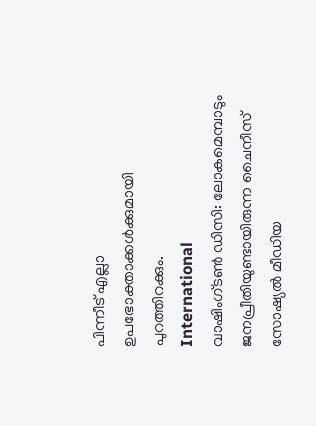പിന്നീട് എല്ലാ ഉപഭോക്താക്കൾക്കുമായി പുറത്തിറക്കും.
International
വാഷിംഗ്ടൺ ഡിസി: ലോകമെമ്പാടും ജനപ്രീതിയുണ്ടായിരുന്ന ചൈനീസ് സോഷ്യൽ മീഡിയ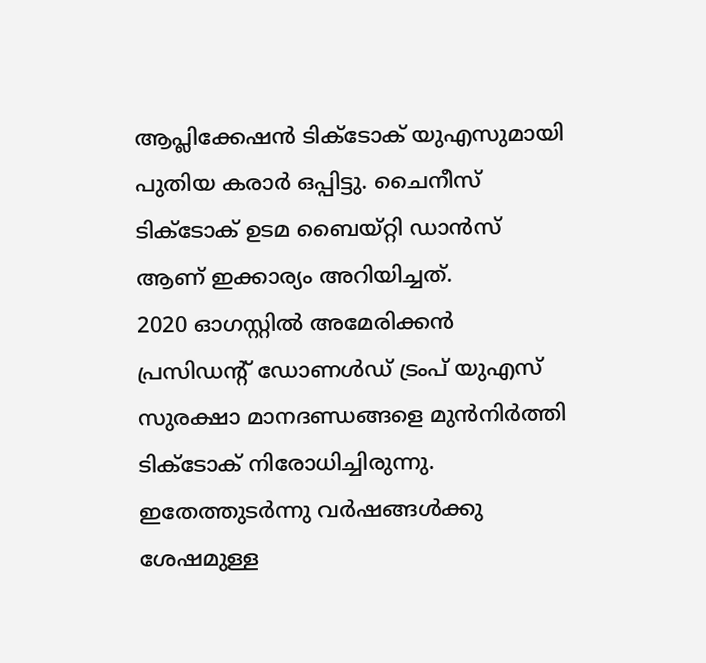ആപ്ലിക്കേഷൻ ടിക്ടോക് യുഎസുമായി പുതിയ കരാർ ഒപ്പിട്ടു. ചൈനീസ് ടിക്ടോക് ഉടമ ബൈയ്റ്റി ഡാൻസ് ആണ് ഇക്കാര്യം അറിയിച്ചത്.
2020 ഓഗസ്റ്റിൽ അമേരിക്കൻ പ്രസിഡന്റ് ഡോണൾഡ് ട്രംപ് യുഎസ് സുരക്ഷാ മാനദണ്ഡങ്ങളെ മുൻനിർത്തി ടിക്ടോക് നിരോധിച്ചിരുന്നു. ഇതേത്തുടർന്നു വർഷങ്ങൾക്കു ശേഷമുള്ള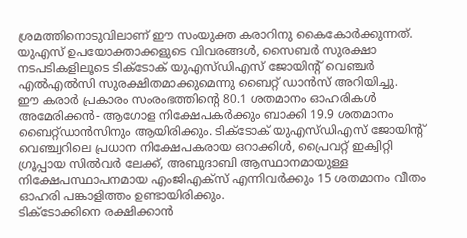ശ്രമത്തിനൊടുവിലാണ് ഈ സംയുക്ത കരാറിനു കൈകോർക്കുന്നത്. യുഎസ് ഉപയോക്താക്കളുടെ വിവരങ്ങൾ, സൈബർ സുരക്ഷാ നടപടികളിലൂടെ ടിക്ടോക് യുഎസ്ഡിഎസ് ജോയിന്റ് വെഞ്ചർ എൽഎൽസി സുരക്ഷിതമാക്കുമെന്നു ബൈറ്റ് ഡാൻസ് അറിയിച്ചു.
ഈ കരാർ പ്രകാരം സംരംഭത്തിന്റെ 80.1 ശതമാനം ഓഹരികൾ അമേരിക്കൻ- ആഗോള നിക്ഷേപകർക്കും ബാക്കി 19.9 ശതമാനം ബൈറ്റ്ഡാൻസിനും ആയിരിക്കും. ടിക്ടോക് യുഎസ്ഡിഎസ് ജോയിന്റ് വെഞ്ച്വറിലെ പ്രധാന നിക്ഷേപകരായ ഒറാക്കിൾ, പ്രൈവറ്റ് ഇക്വിറ്റി ഗ്രൂപ്പായ സിൽവർ ലേക്ക്, അബുദാബി ആസ്ഥാനമായുള്ള നിക്ഷേപസ്ഥാപനമായ എംജിഎക്സ് എന്നിവർക്കും 15 ശതമാനം വീതം ഓഹരി പങ്കാളിത്തം ഉണ്ടായിരിക്കും.
ടിക്ടോക്കിനെ രക്ഷിക്കാൻ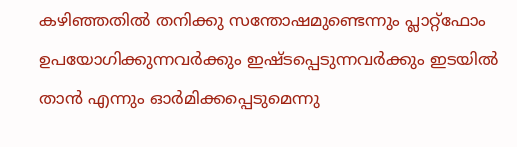കഴിഞ്ഞതിൽ തനിക്കു സന്തോഷമുണ്ടെന്നും പ്ലാറ്റ്ഫോം ഉപയോഗിക്കുന്നവർക്കും ഇഷ്ടപ്പെടുന്നവർക്കും ഇടയിൽ താൻ എന്നും ഓർമിക്കപ്പെടുമെന്നു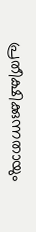പ്രതീക്ഷിക്കുന്നതായും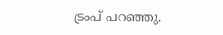ട്രംപ് പറഞ്ഞു.